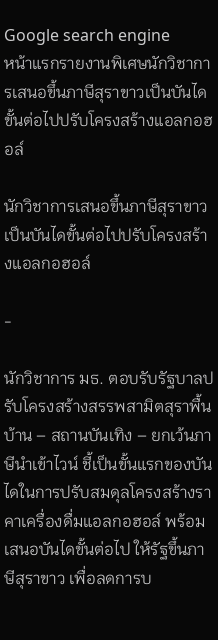Google search engine
หน้าแรกรายงานพิเศษนักวิชาการเสนอขึ้นภาษีสุราขาวเป็นบันไดขั้นต่อไปปรับโครงสร้างแอลกอฮอล์

นักวิชาการเสนอขึ้นภาษีสุราขาวเป็นบันไดขั้นต่อไปปรับโครงสร้างแอลกอฮอล์

-

นักวิชาการ มธ. ตอบรับรัฐบาลปรับโครงสร้างสรรพสามิตสุราพื้นบ้าน – สถานบันเทิง – ยกเว้นภาษีนำเข้าไวน์ ชี้เป็นขั้นแรกของบันไดในการปรับสมดุลโครงสร้างราคาเครื่องดื่มแอลกอฮอล์ พร้อมเสนอบันไดขั้นต่อไป ให้รัฐขึ้นภาษีสุราขาว เพื่อลดการบ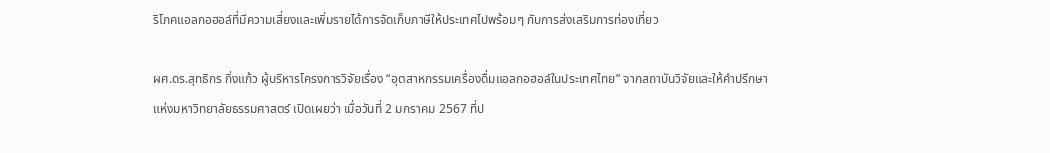ริโภคแอลกอฮอล์ที่มีความเสี่ยงและเพิ่มรายได้การจัดเก็บภาษีให้ประเทศไปพร้อมๆ กับการส่งเสริมการท่องเที่ยว

ผศ.ดร.สุทธิกร กิ่งแก้ว ผู้บริหารโครงการวิจัยเรื่อง “อุตสาหกรรมเครื่องดื่มแอลกอฮอล์ในประเทศไทย” จากสถาบันวิจัยและให้คำปรึกษาแห่งมหาวิทยาลัยธรรมศาสตร์ เปิดเผยว่า เมื่อวันที่ 2 มกราคม 2567 ที่ป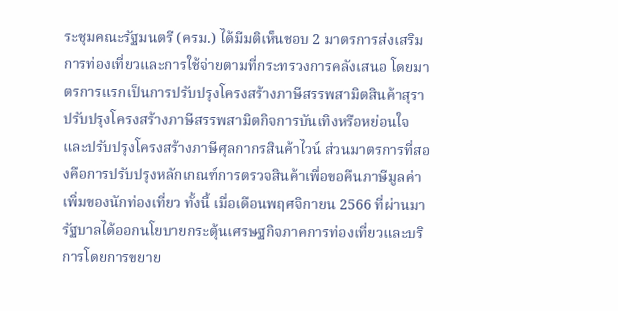ระชุมคณะรัฐมนตรี (ครม.) ได้มีมติเห็นชอบ 2 มาตรการส่งเสริมการท่องเที่ยวและการใช้จ่ายตามที่กระทรวงการคลังเสนอ โดยมาตรการแรกเป็นการปรับปรุงโครงสร้างภาษีสรรพสามิตสินค้าสุรา ปรับปรุงโครงสร้างภาษีสรรพสามิตกิจการบันเทิงหรือหย่อนใจ และปรับปรุงโครงสร้างภาษีศุลกากรสินค้าไวน์ ส่วนมาตรการที่สองคือการปรับปรุงหลักเกณฑ์การตรวจสินค้าเพื่อขอคืนภาษีมูลค่าเพิ่มของนักท่องเที่ยว ทั้งนี้ เมื่อเดือนพฤศจิกายน 2566 ที่ผ่านมา รัฐบาลได้ออกนโยบายกระตุ้นเศรษฐกิจภาคการท่องเที่ยวและบริการโดยการขยาย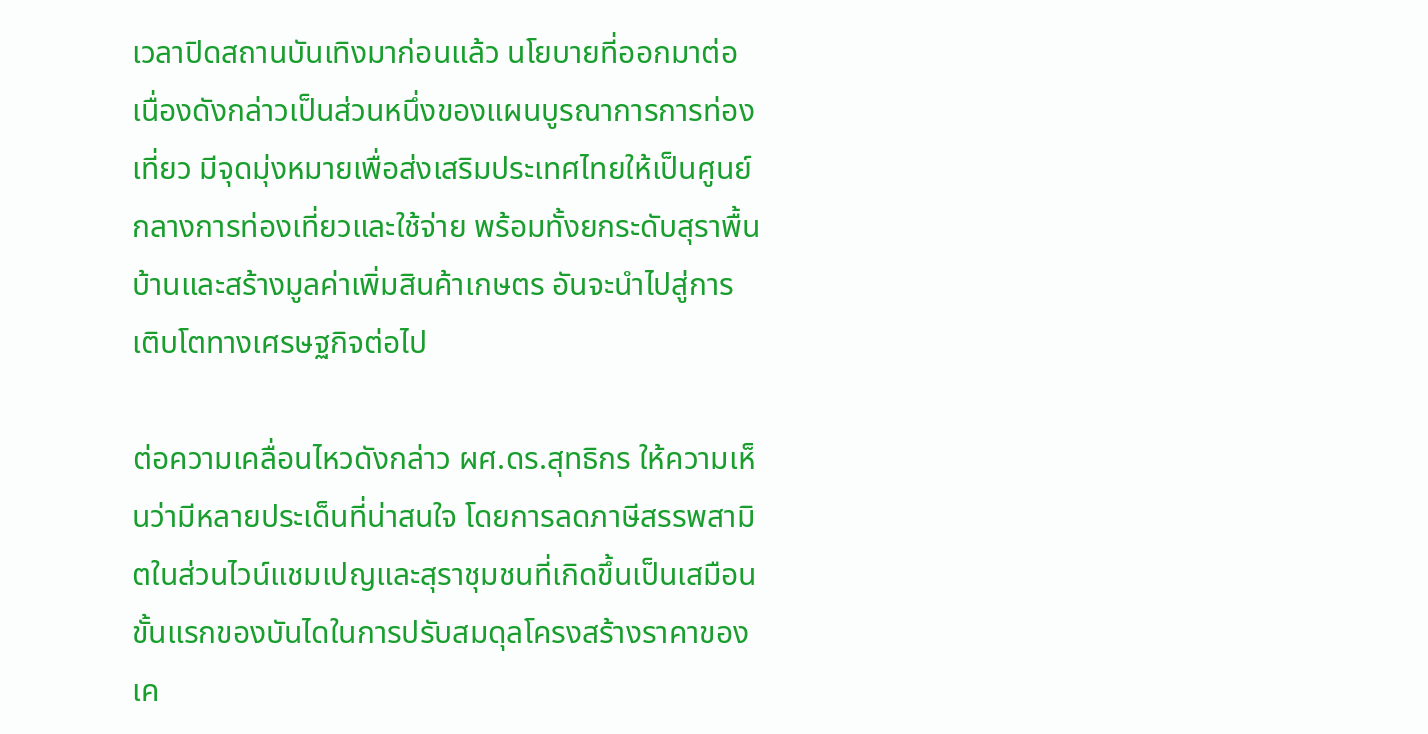เวลาปิดสถานบันเทิงมาก่อนแล้ว นโยบายที่ออกมาต่อเนื่องดังกล่าวเป็นส่วนหนึ่งของแผนบูรณาการการท่องเที่ยว มีจุดมุ่งหมายเพื่อส่งเสริมประเทศไทยให้เป็นศูนย์กลางการท่องเที่ยวและใช้จ่าย พร้อมทั้งยกระดับสุราพื้นบ้านและสร้างมูลค่าเพิ่มสินค้าเกษตร อันจะนำไปสู่การเติบโตทางเศรษฐกิจต่อไป

ต่อความเคลื่อนไหวดังกล่าว ผศ.ดร.สุทธิกร ให้ความเห็นว่ามีหลายประเด็นที่น่าสนใจ โดยการลดภาษีสรรพสามิตในส่วนไวน์แชมเปญและสุราชุมชนที่เกิดขึ้นเป็นเสมือนขั้นแรกของบันไดในการปรับสมดุลโครงสร้างราคาของเค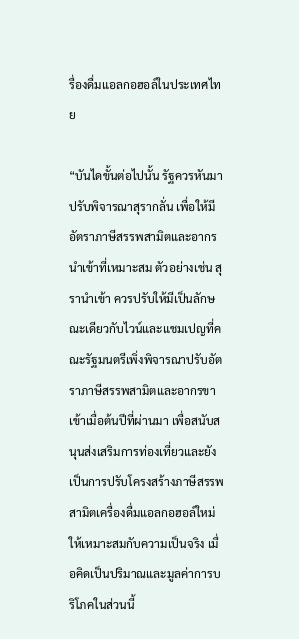รื่องดื่มแอลกอฮอล์ในประเทศไทย

“บันไดขั้นต่อไปนั้น รัฐควรหันมาปรับพิจารณาสุรากลั่น เพื่อให้มีอัตราภาษีสรรพสามิตและอากรนำเข้าที่เหมาะสม ตัวอย่างเช่น สุรานำเข้า ควรปรับให้มีเป็นลักษณะเดียวกับไวน์และแชมเปญที่คณะรัฐมนตรีเพิ่งพิจารณาปรับอัตราภาษีสรรพสามิตและอากรขาเข้าเมื่อต้นปีที่ผ่านมา เพื่อสนับสนุนส่งเสริมการท่องเที่ยวและยังเป็นการปรับโครงสร้างภาษีสรรพสามิตเครื่องดื่มแอลกอฮอล์ใหม่ให้เหมาะสมกับความเป็นจริง เมื่อคิดเป็นปริมาณและมูลค่าการบริโภคในส่วนนี้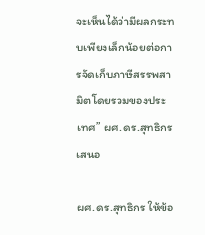จะเห็นได้ว่ามีผลกระทบเพียงเล็กน้อยต่อการจัดเก็บภาษีสรรพสามิตโดยรวมของประเทศ” ผศ.ดร.สุทธิกร เสนอ

ผศ.ดร.สุทธิกร ให้ข้อ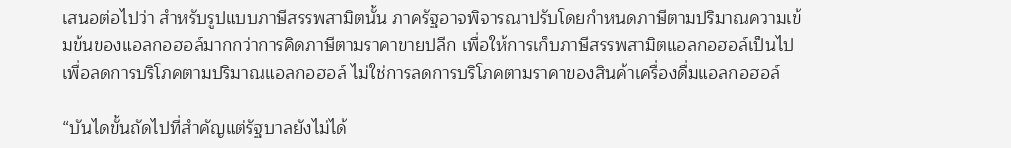เสนอต่อไปว่า สำหรับรูปแบบภาษีสรรพสามิตนั้น ภาครัฐอาจพิจารณาปรับโดยกำหนดภาษีตามปริมาณความเข้มข้นของแอลกอฮอล์มากกว่าการคิดภาษีตามราคาขายปลีก เพื่อให้การเก็บภาษีสรรพสามิตแอลกอฮอล์เป็นไปเพื่อลดการบริโภคตามปริมาณแอลกอฮอล์ ไม่ใช่การลดการบริโภคตามราคาของสินค้าเครื่องดื่มแอลกอฮอล์

“บันไดขั้นถัดไปที่สำคัญแต่รัฐบาลยังไม่ได้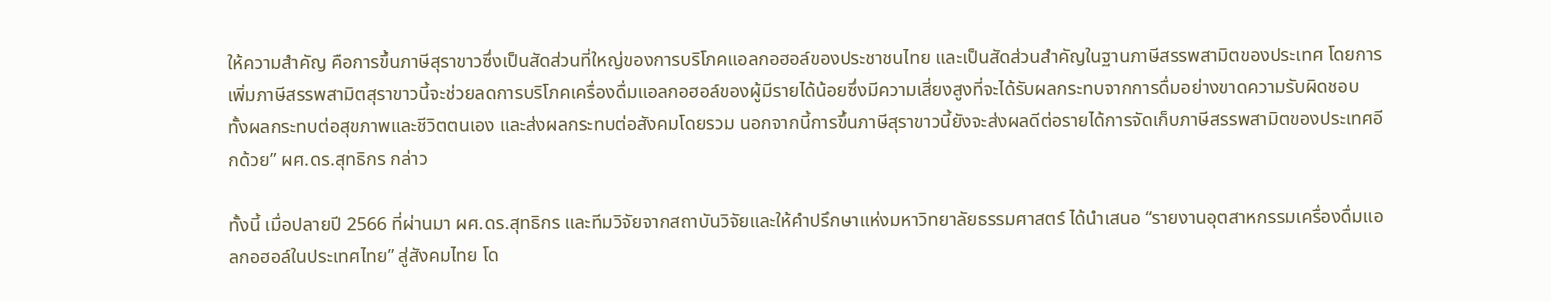ให้ความสำคัญ คือการขึ้นภาษีสุราขาวซึ่งเป็นสัดส่วนที่ใหญ่ของการบริโภคแอลกอฮอล์ของประชาชนไทย และเป็นสัดส่วนสำคัญในฐานภาษีสรรพสามิตของประเทศ โดยการเพิ่มภาษีสรรพสามิตสุราขาวนี้จะช่วยลดการบริโภคเครื่องดื่มแอลกอฮอล์ของผู้มีรายได้น้อยซึ่งมีความเสี่ยงสูงที่จะได้รับผลกระทบจากการดื่มอย่างขาดความรับผิดชอบ ทั้งผลกระทบต่อสุขภาพและชีวิตตนเอง และส่งผลกระทบต่อสังคมโดยรวม นอกจากนี้การขึ้นภาษีสุราขาวนี้ยังจะส่งผลดีต่อรายได้การจัดเก็บภาษีสรรพสามิตของประเทศอีกด้วย” ผศ.ดร.สุทธิกร กล่าว

ทั้งนี้ เมื่อปลายปี 2566 ที่ผ่านมา ผศ.ดร.สุทธิกร และทีมวิจัยจากสถาบันวิจัยและให้คำปรึกษาแห่งมหาวิทยาลัยธรรมศาสตร์ ได้นำเสนอ “รายงานอุตสาหกรรมเครื่องดื่มแอลกอฮอล์ในประเทศไทย” สู่สังคมไทย โด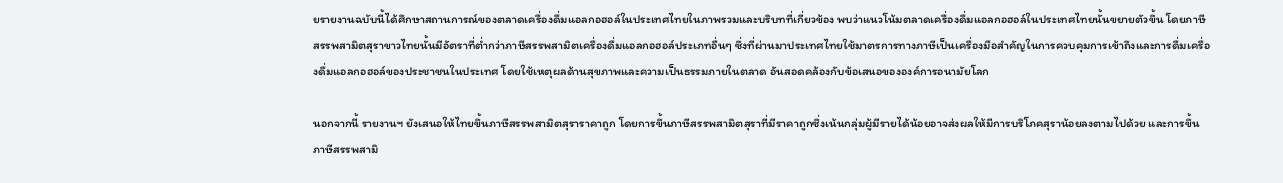ยรายงานฉบับนี้ได้ศึกษาสถานการณ์ของตลาดเครื่องดื่มแอลกอฮอล์ในประเทศไทยในภาพรวมและบริบทที่เกี่ยวข้อง พบว่าแนวโน้มตลาดเครื่องดื่มแอลกอฮอล์ในประเทศไทยนั้นขยายตัวขึ้น โดยภาษีสรรพสามิตสุราขาวไทยนั้นมีอัตราที่ต่ำกว่าภาษีสรรพสามิตเครื่องดื่มแอลกอฮอล์ประเภทอื่นๆ ซึ่งที่ผ่านมาประเทศไทยใช้มาตรการทางภาษีเป็นเครื่องมือสำคัญในการควบคุมการเข้าถึงและการดื่มเครื่องดื่มแอลกอฮอล์ของประชาชนในประเทศ โดยใช้เหตุผลด้านสุขภาพและความเป็นธรรมภายในตลาด อันสอดคล้องกับข้อเสนอขององค์การอนามัยโลก

นอกจากนี้ รายงานฯ ยังเสนอให้ไทยขึ้นภาษีสรรพสามิตสุราราคาถูก โดยการขึ้นภาษีสรรพสามิตสุราที่มีราคาถูกซึ่งเน้นกลุ่มผู้มีรายได้น้อยอาจส่งผลให้มีการบริโภคสุราน้อยลงตามไปด้วย และการขึ้นภาษีสรรพสามิ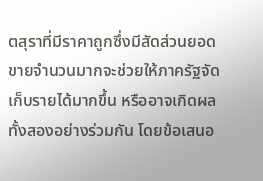ตสุราที่มีราคาถูกซึ่งมีสัดส่วนยอดขายจำนวนมากจะช่วยให้ภาครัฐจัดเก็บรายได้มากขึ้น หรืออาจเกิดผลทั้งสองอย่างร่วมกัน โดยข้อเสนอ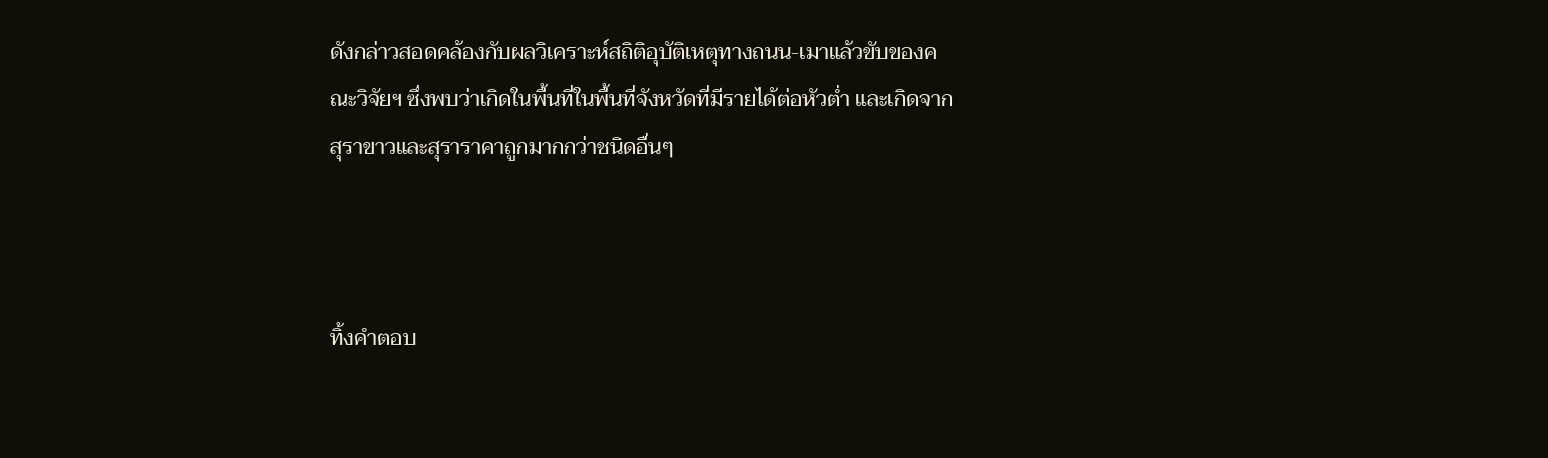ดังกล่าวสอดคล้องกับผลวิเคราะห์สถิติอุบัติเหตุทางถนน-เมาแล้วขับของคณะวิจัยฯ ซึ่งพบว่าเกิดในพื้นที่ในพื้นที่จังหวัดที่มีรายได้ต่อหัวต่ำ และเกิดจากสุราขาวและสุราราคาถูกมากกว่าชนิดอื่นๆ



ทิ้งคำตอบ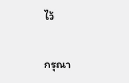ไว้

กรุณา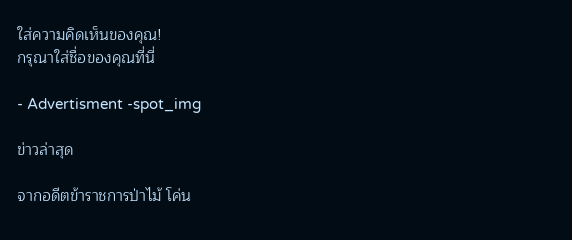ใส่ความคิดเห็นของคุณ!
กรุณาใส่ชื่อของคุณที่นี่

- Advertisment -spot_img

ข่าวล่าสุด

จากอดีตข้าราชการป่าไม้ โค่น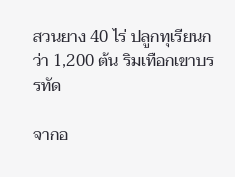สวนยาง 40 ไร่ ปลูกทุเรียนกว่า 1,200 ต้น ริมเทือกเขาบรรทัด

จากอ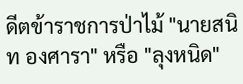ดีตข้าราชการป่าไม้ "นายสนิท องศารา" หรือ "ลุงหนิด"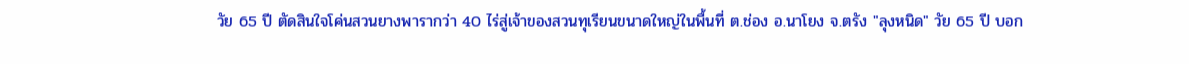วัย 65 ปี ตัดสินใจโค่นสวนยางพารากว่า 40 ไร่สู่เจ้าของสวนทุเรียนขนาดใหญ่ในพื้นที่ ต.ช่อง อ.นาโยง จ.ตรัง "ลุงหนิด" วัย 65 ปี บอก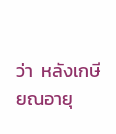ว่า  หลังเกษียณอายุ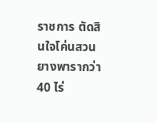ราชการ ตัดสินใจโค่นสวนยางพารากว่า 40 ไร่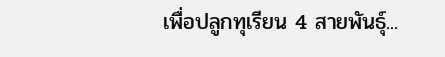เพื่อปลูกทุเรียน 4 สายพันธุ์...